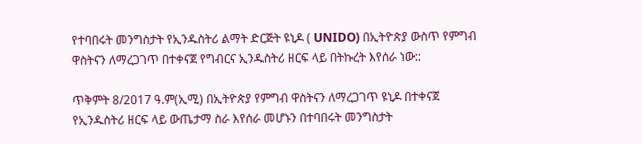የተባበሩት መንግስታት የኢንዱስትሪ ልማት ድርጅት ዩኒዶ ( UNIDO) በኢትዮጵያ ውስጥ የምግብ ዋስትናን ለማረጋገጥ በተቀናጀ የግብርና ኢንዱስትሪ ዘርፍ ላይ በትኩረት እየሰራ ነው::

ጥቅምት 8/2017 ዓ.ም(ኢሚ) በኢትዮጵያ የምግብ ዋስትናን ለማረጋገጥ ዩኒዶ በተቀናጀ የኢንዱስትሪ ዘርፍ ላይ ውጤታማ ስራ እየሰራ መሆኑን በተባበሩት መንግስታት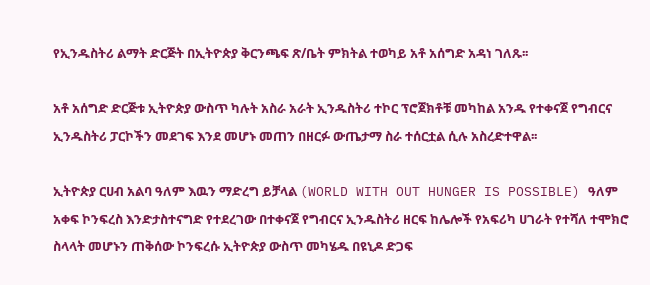የኢንዱስትሪ ልማት ድርጅት በኢትዮጵያ ቅርንጫፍ ጽ/ቤት ምክትል ተወካይ አቶ አሰግድ አዳነ ገለጹ፡፡

አቶ አሰግድ ድርጅቱ ኢትዮጵያ ውስጥ ካሉት አስራ አራት ኢንዱስትሪ ተኮር ፕሮጀክቶቹ መካከል አንዱ የተቀናጀ የግብርና ኢንዱስትሪ ፓርኮችን መደገፍ እንደ መሆኑ መጠን በዘርፉ ውጤታማ ስራ ተሰርቷል ሲሉ አስረድተዋል፡፡

ኢትዮጵያ ርሀብ አልባ ዓለም እዉን ማድረግ ይቻላል (WORLD WITH OUT HUNGER IS POSSIBLE) ዓለም አቀፍ ኮንፍረስ እንድታስተናግድ የተደረገው በተቀናጀ የግብርና ኢንዱስትሪ ዘርፍ ከሌሎች የአፍሪካ ሀገራት የተሻለ ተሞክሮ ስላላት መሆኑን ጠቅሰው ኮንፍረሱ ኢትዮጵያ ውስጥ መካሄዱ በዩኒዶ ድጋፍ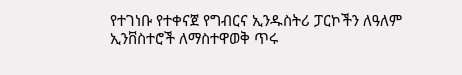የተገነቡ የተቀናጀ የግብርና ኢንዱስትሪ ፓርኮችን ለዓለም ኢንቨስተሮች ለማስተዋወቅ ጥሩ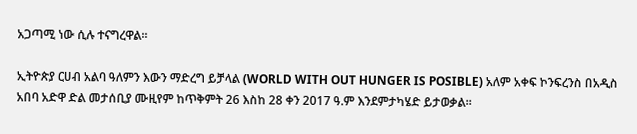አጋጣሚ ነው ሲሉ ተናግረዋል፡፡

ኢትዮጵያ ርሀብ አልባ ዓለምን እውን ማድረግ ይቻላል (WORLD WITH OUT HUNGER IS POSIBLE) አለም አቀፍ ኮንፍረንስ በአዲስ አበባ አድዋ ድል መታሰቢያ ሙዚየም ከጥቅምት 26 እስከ 28 ቀን 2017 ዓ.ም እንደምታካሄድ ይታወቃል።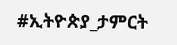#ኢትዮጵያ_ታምርት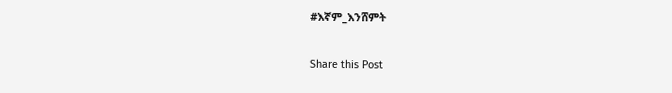#እኛም_እንሸምት

Share this Post